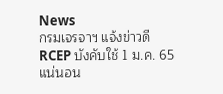News
กรมเจรจาฯ แจ้งข่าวดี RCEP บังคับใช้ 1 ม.ค. 65 แน่นอน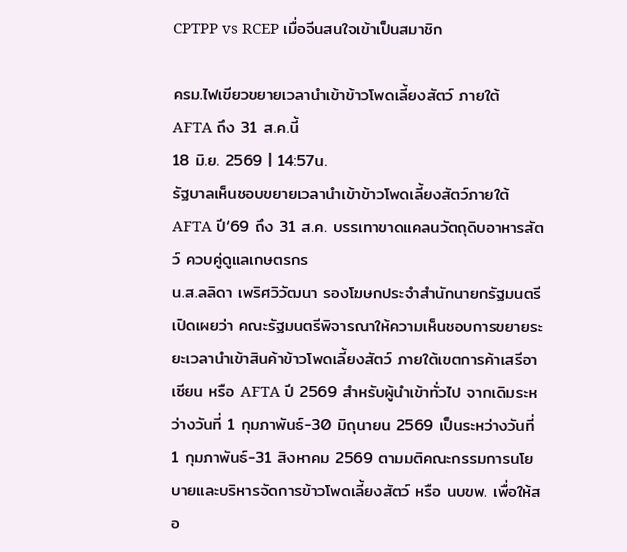CPTPP vs RCEP เมื่อจีนสนใจเข้าเป็นสมาชิก

ครม.ไฟเขียวขยายเวลานำเข้าข้าวโพดเลี้ยงสัตว์ ภายใต้ AFTA ถึง 31 ส.ค.นี้
18 มิ.ย. 2569 | 14:57น.
รัฐบาลเห็นชอบขยายเวลานำเข้าข้าวโพดเลี้ยงสัตว์ภายใต้ AFTA ปี‘69 ถึง 31 ส.ค. บรรเทาขาดแคลนวัตถุดิบอาหารสัตว์ ควบคู่ดูแลเกษตรกร
น.ส.ลลิดา เพริศวิวัฒนา รองโฆษกประจำสำนักนายกรัฐมนตรี เปิดเผยว่า คณะรัฐมนตรีพิจารณาให้ความเห็นชอบการขยายระยะเวลานำเข้าสินค้าข้าวโพดเลี้ยงสัตว์ ภายใต้เขตการค้าเสรีอาเซียน หรือ AFTA ปี 2569 สำหรับผู้นำเข้าทั่วไป จากเดิมระหว่างวันที่ 1 กุมภาพันธ์-30 มิถุนายน 2569 เป็นระหว่างวันที่ 1 กุมภาพันธ์-31 สิงหาคม 2569 ตามมติคณะกรรมการนโยบายและบริหารจัดการข้าวโพดเลี้ยงสัตว์ หรือ นบขพ. เพื่อให้สอ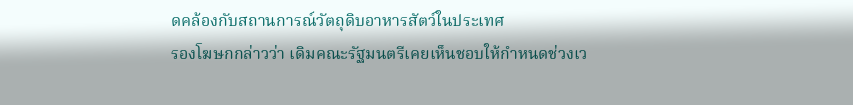ดคล้องกับสถานการณ์วัตถุดิบอาหารสัตว์ในประเทศ
รองโฆษกกล่าวว่า เดิมคณะรัฐมนตรีเคยเห็นชอบให้กำหนดช่วงเว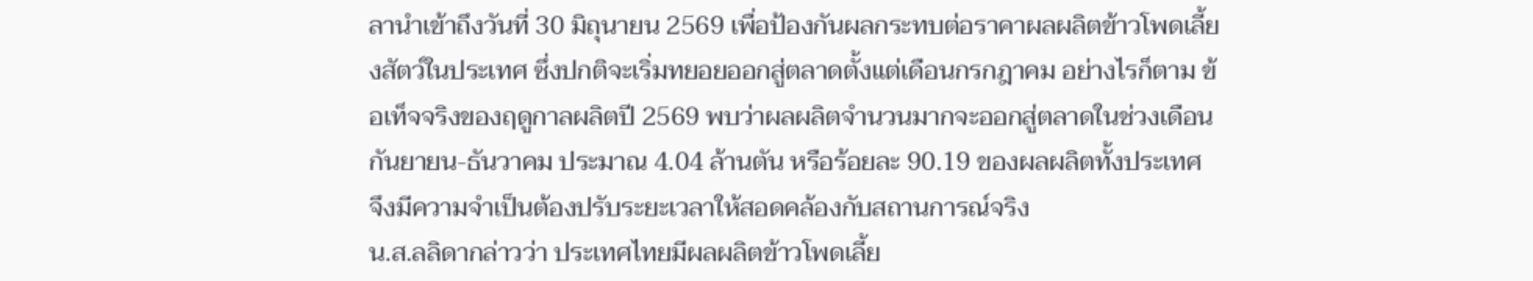ลานำเข้าถึงวันที่ 30 มิถุนายน 2569 เพื่อป้องกันผลกระทบต่อราคาผลผลิตข้าวโพดเลี้ยงสัตว์ในประเทศ ซึ่งปกติจะเริ่มทยอยออกสู่ตลาดตั้งแต่เดือนกรกฎาคม อย่างไรก็ตาม ข้อเท็จจริงของฤดูกาลผลิตปี 2569 พบว่าผลผลิตจำนวนมากจะออกสู่ตลาดในช่วงเดือนกันยายน-ธันวาคม ประมาณ 4.04 ล้านตัน หรือร้อยละ 90.19 ของผลผลิตทั้งประเทศ จึงมีความจำเป็นต้องปรับระยะเวลาให้สอดคล้องกับสถานการณ์จริง
น.ส.ลลิดากล่าวว่า ประเทศไทยมีผลผลิตข้าวโพดเลี้ย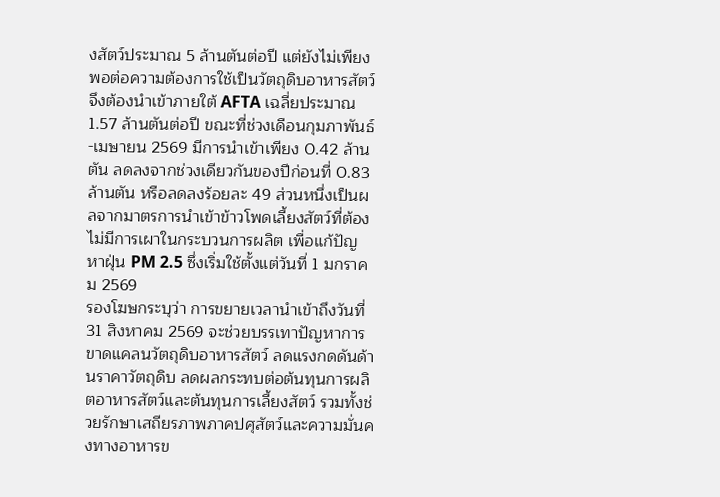งสัตว์ประมาณ 5 ล้านตันต่อปี แต่ยังไม่เพียงพอต่อความต้องการใช้เป็นวัตถุดิบอาหารสัตว์ จึงต้องนำเข้าภายใต้ AFTA เฉลี่ยประมาณ 1.57 ล้านตันต่อปี ขณะที่ช่วงเดือนกุมภาพันธ์-เมษายน 2569 มีการนำเข้าเพียง 0.42 ล้านตัน ลดลงจากช่วงเดียวกันของปีก่อนที่ 0.83 ล้านตัน หรือลดลงร้อยละ 49 ส่วนหนึ่งเป็นผลจากมาตรการนำเข้าข้าวโพดเลี้ยงสัตว์ที่ต้องไม่มีการเผาในกระบวนการผลิต เพื่อแก้ปัญหาฝุ่น PM 2.5 ซึ่งเริ่มใช้ตั้งแต่วันที่ 1 มกราคม 2569
รองโฆษกระบุว่า การขยายเวลานำเข้าถึงวันที่ 31 สิงหาคม 2569 จะช่วยบรรเทาปัญหาการขาดแคลนวัตถุดิบอาหารสัตว์ ลดแรงกดดันด้านราคาวัตถุดิบ ลดผลกระทบต่อต้นทุนการผลิตอาหารสัตว์และต้นทุนการเลี้ยงสัตว์ รวมทั้งช่วยรักษาเสถียรภาพภาคปศุสัตว์และความมั่นคงทางอาหารข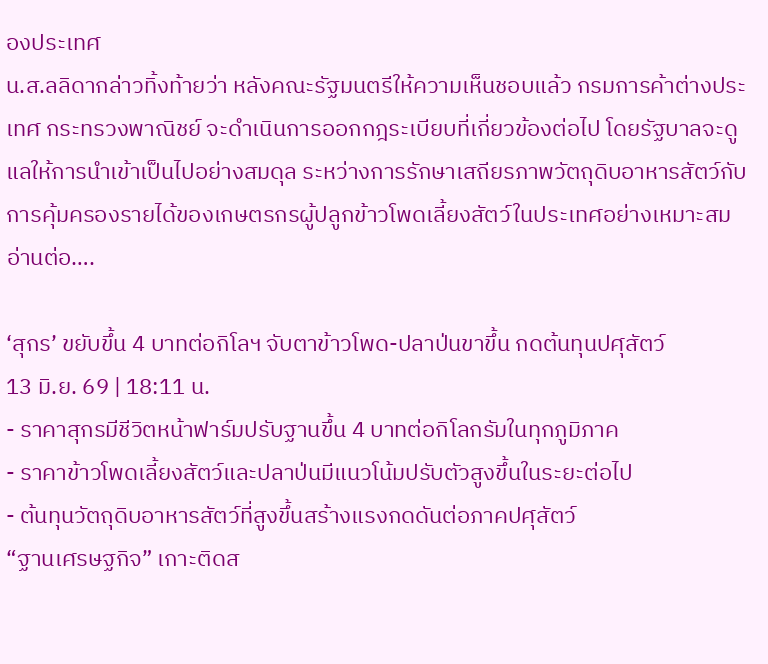องประเทศ
น.ส.ลลิดากล่าวทิ้งท้ายว่า หลังคณะรัฐมนตรีให้ความเห็นชอบแล้ว กรมการค้าต่างประเทศ กระทรวงพาณิชย์ จะดำเนินการออกกฎระเบียบที่เกี่ยวข้องต่อไป โดยรัฐบาลจะดูแลให้การนำเข้าเป็นไปอย่างสมดุล ระหว่างการรักษาเสถียรภาพวัตถุดิบอาหารสัตว์กับการคุ้มครองรายได้ของเกษตรกรผู้ปลูกข้าวโพดเลี้ยงสัตว์ในประเทศอย่างเหมาะสม
อ่านต่อ….

‘สุกร’ ขยับขึ้น 4 บาทต่อกิโลฯ จับตาข้าวโพด-ปลาป่นขาขึ้น กดต้นทุนปศุสัตว์
13 มิ.ย. 69 | 18:11 น.
- ราคาสุกรมีชีวิตหน้าฟาร์มปรับฐานขึ้น 4 บาทต่อกิโลกรัมในทุกภูมิภาค
- ราคาข้าวโพดเลี้ยงสัตว์และปลาป่นมีแนวโน้มปรับตัวสูงขึ้นในระยะต่อไป
- ต้นทุนวัตถุดิบอาหารสัตว์ที่สูงขึ้นสร้างแรงกดดันต่อภาคปศุสัตว์
“ฐานเศรษฐกิจ” เกาะติดส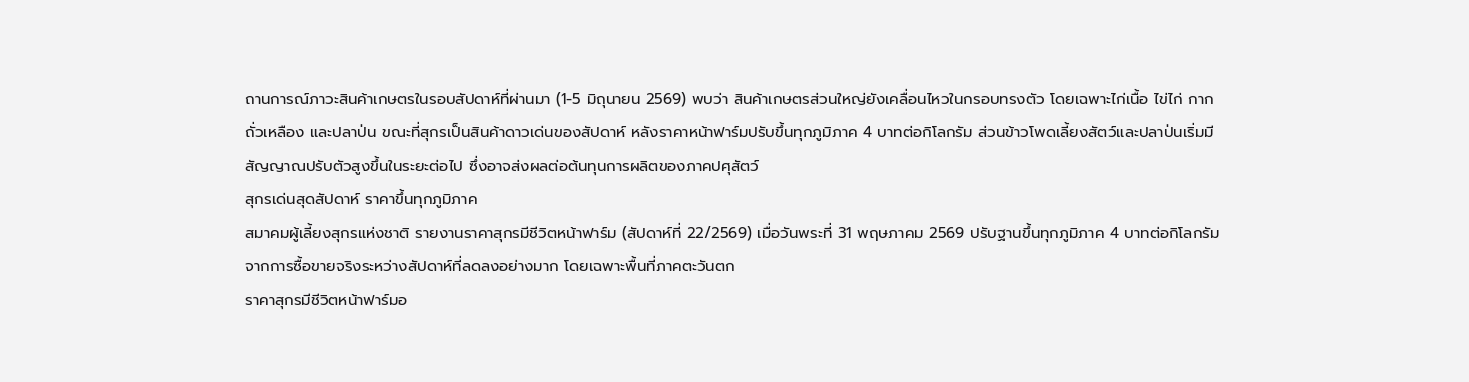ถานการณ์ภาวะสินค้าเกษตรในรอบสัปดาห์ที่ผ่านมา (1-5 มิถุนายน 2569) พบว่า สินค้าเกษตรส่วนใหญ่ยังเคลื่อนไหวในกรอบทรงตัว โดยเฉพาะไก่เนื้อ ไข่ไก่ กากถั่วเหลือง และปลาป่น ขณะที่สุกรเป็นสินค้าดาวเด่นของสัปดาห์ หลังราคาหน้าฟาร์มปรับขึ้นทุกภูมิภาค 4 บาทต่อกิโลกรัม ส่วนข้าวโพดเลี้ยงสัตว์และปลาป่นเริ่มมีสัญญาณปรับตัวสูงขึ้นในระยะต่อไป ซึ่งอาจส่งผลต่อต้นทุนการผลิตของภาคปศุสัตว์
สุกรเด่นสุดสัปดาห์ ราคาขึ้นทุกภูมิภาค
สมาคมผู้เลี้ยงสุกรแห่งชาติ รายงานราคาสุกรมีชีวิตหน้าฟาร์ม (สัปดาห์ที่ 22/2569) เมื่อวันพระที่ 31 พฤษภาคม 2569 ปรับฐานขึ้นทุกภูมิภาค 4 บาทต่อกิโลกรัม จากการซื้อขายจริงระหว่างสัปดาห์ที่ลดลงอย่างมาก โดยเฉพาะพื้นที่ภาคตะวันตก
ราคาสุกรมีชีวิตหน้าฟาร์มอ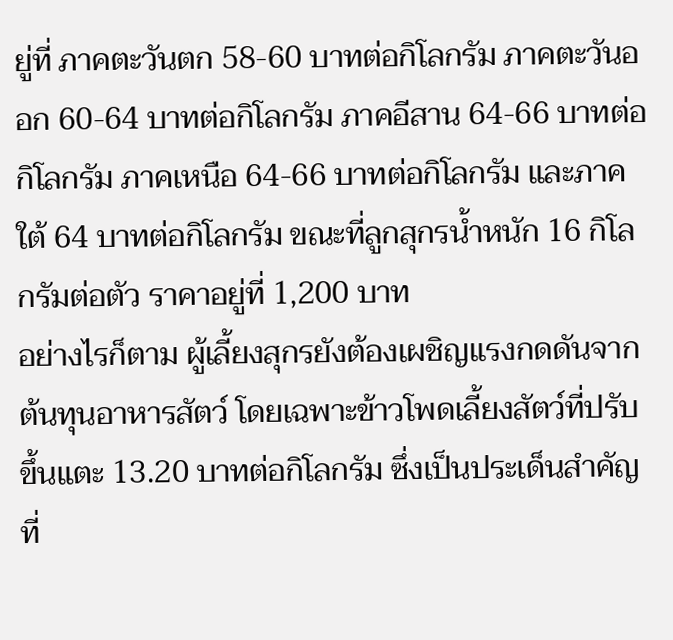ยู่ที่ ภาคตะวันตก 58-60 บาทต่อกิโลกรัม ภาคตะวันออก 60-64 บาทต่อกิโลกรัม ภาคอีสาน 64-66 บาทต่อกิโลกรัม ภาคเหนือ 64-66 บาทต่อกิโลกรัม และภาคใต้ 64 บาทต่อกิโลกรัม ขณะที่ลูกสุกรน้ำหนัก 16 กิโลกรัมต่อตัว ราคาอยู่ที่ 1,200 บาท
อย่างไรก็ตาม ผู้เลี้ยงสุกรยังต้องเผชิญแรงกดดันจากต้นทุนอาหารสัตว์ โดยเฉพาะข้าวโพดเลี้ยงสัตว์ที่ปรับขึ้นแตะ 13.20 บาทต่อกิโลกรัม ซึ่งเป็นประเด็นสำคัญที่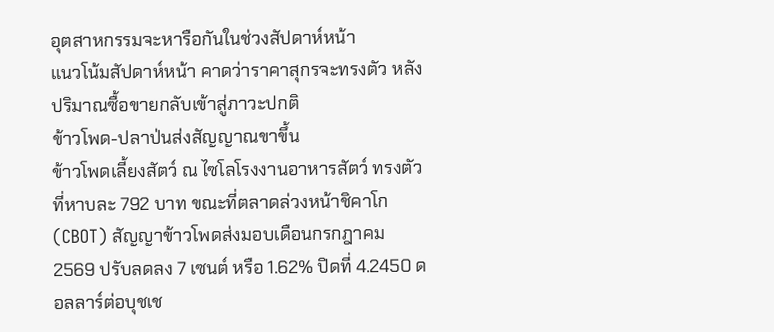อุตสาหกรรมจะหารือกันในช่วงสัปดาห์หน้า
แนวโน้มสัปดาห์หน้า คาดว่าราคาสุกรจะทรงตัว หลังปริมาณซื้อขายกลับเข้าสู่ภาวะปกติ
ข้าวโพด-ปลาป่นส่งสัญญาณขาขึ้น
ข้าวโพดเลี้ยงสัตว์ ณ ไซโลโรงงานอาหารสัตว์ ทรงตัวที่หาบละ 792 บาท ขณะที่ตลาดล่วงหน้าชิคาโก (CBOT) สัญญาข้าวโพดส่งมอบเดือนกรกฎาคม 2569 ปรับลดลง 7 เซนต์ หรือ 1.62% ปิดที่ 4.2450 ดอลลาร์ต่อบุชเช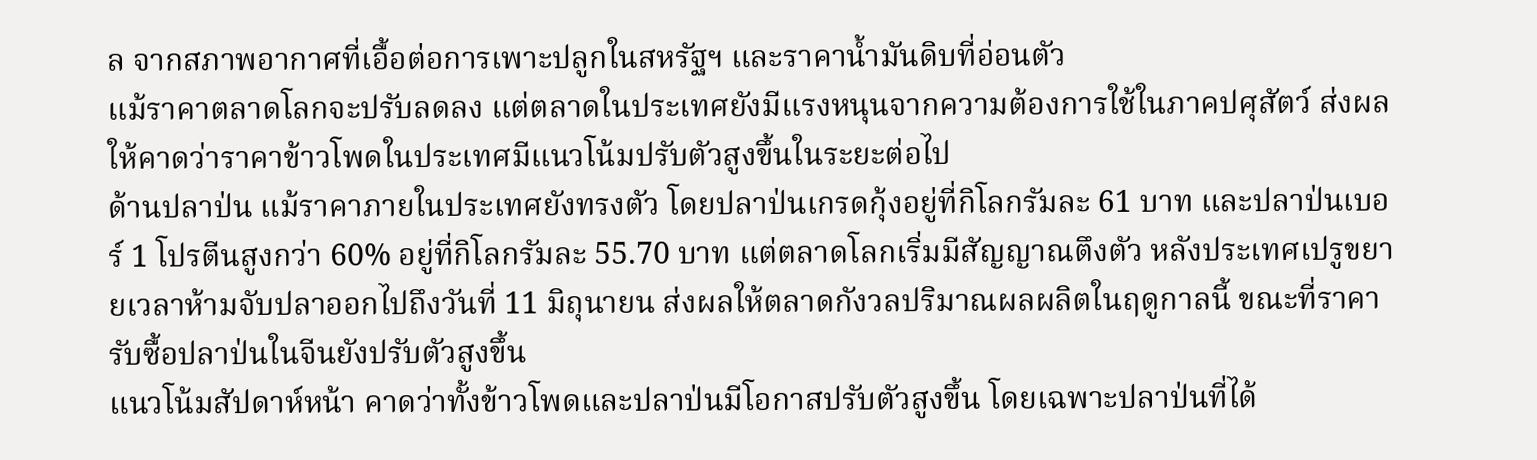ล จากสภาพอากาศที่เอื้อต่อการเพาะปลูกในสหรัฐฯ และราคาน้ำมันดิบที่อ่อนตัว
แม้ราคาตลาดโลกจะปรับลดลง แต่ตลาดในประเทศยังมีแรงหนุนจากความต้องการใช้ในภาคปศุสัตว์ ส่งผลให้คาดว่าราคาข้าวโพดในประเทศมีแนวโน้มปรับตัวสูงขึ้นในระยะต่อไป
ด้านปลาป่น แม้ราคาภายในประเทศยังทรงตัว โดยปลาป่นเกรดกุ้งอยู่ที่กิโลกรัมละ 61 บาท และปลาป่นเบอร์ 1 โปรตีนสูงกว่า 60% อยู่ที่กิโลกรัมละ 55.70 บาท แต่ตลาดโลกเริ่มมีสัญญาณตึงตัว หลังประเทศเปรูขยายเวลาห้ามจับปลาออกไปถึงวันที่ 11 มิถุนายน ส่งผลให้ตลาดกังวลปริมาณผลผลิตในฤดูกาลนี้ ขณะที่ราคารับซื้อปลาป่นในจีนยังปรับตัวสูงขึ้น
แนวโน้มสัปดาห์หน้า คาดว่าทั้งข้าวโพดและปลาป่นมีโอกาสปรับตัวสูงขึ้น โดยเฉพาะปลาป่นที่ได้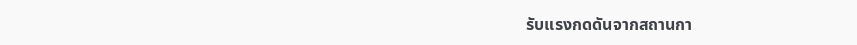รับแรงกดดันจากสถานกา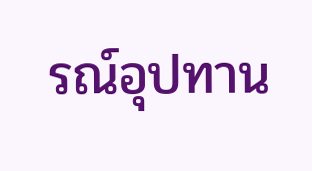รณ์อุปทาน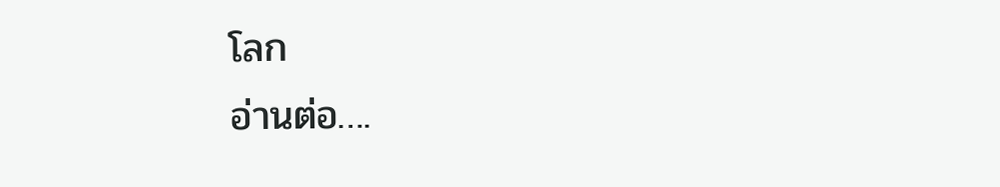โลก
อ่านต่อ….